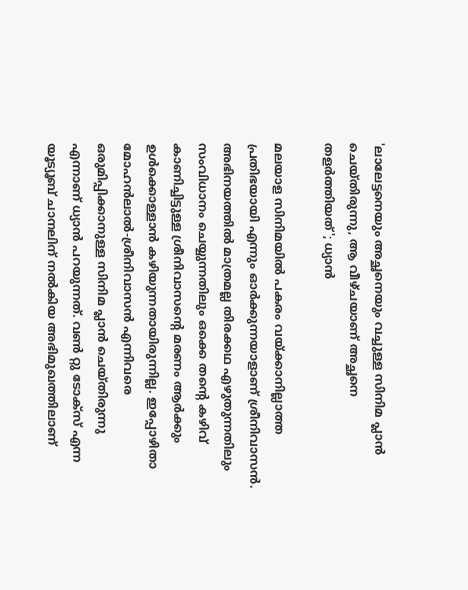'ലാലേട്ടനെയും അച്ഛനെയും വച്ചുള്ള സിനിമ പ്ലാൻ ചെയ്‌തിരുന്നു, ആ വീഴ്‌ചയാണ് അച്ഛനെ തളർത്തിയത്'; ധ്യാൻ

മലയാള സിനിമയിൽ പകരം വയ്ക്കാനില്ലാത്ത പ്രതിഭയായി എന്നും ഓർക്കുന്നയാളാണ് ശ്രീനിവാസൻ. അഭിനയത്തിൽ മാത്രമല്ല തിരക്കഥ എഴുതുന്നതിലും സംവിധാനം ചെയ്യുന്നതിലും ഒക്കെ തന്റെ കഴിവ് കാണിച്ചിട്ടുള്ള ശ്രീനിവാസന്റെ മരണം ആർക്കും ഉൾക്കൊള്ളാൻ കഴിയുന്നതായിരുന്നില്ല. ഇപ്പോഴിതാ മോഹൻലാൽ-ശ്രീനിവാസൻ എന്നിവരെ ഒരുമിപ്പിക്കാനുള്ള സിനിമ പ്ലാൻ ചെയ്‌തിരുന്നു എന്നാണ് ധ്യാൻ പറയുന്നത്. വൺ റ്റു ടോക്‌സ് എന്ന യൂട്യൂബ് ചാനലിന് നൽകിയ അഭിമുഖത്തിലാണ്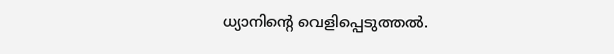ധ്യാനിന്റെ വെളിപ്പെടുത്തൽ.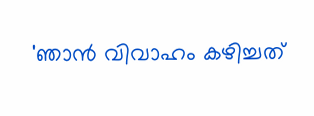'ഞാൻ വിവാഹം കഴിച്ചത്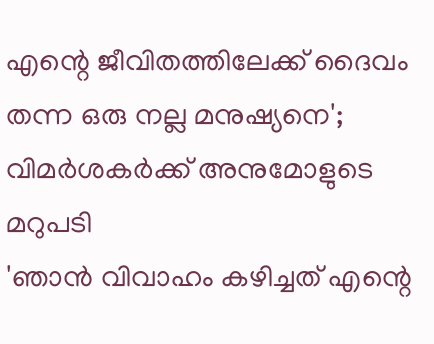എന്റെ ജീവിതത്തിലേക്ക് ദൈവം തന്ന ഒരു നല്ല മനുഷ്യനെ'; വിമർശകർക്ക് അനുമോളുടെ മറുപടി
'ഞാൻ വിവാഹം കഴിച്ചത് എന്റെ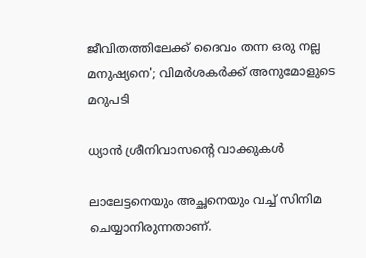ജീവിതത്തിലേക്ക് ദൈവം തന്ന ഒരു നല്ല മനുഷ്യനെ'; വിമർശകർക്ക് അനുമോളുടെ മറുപടി

ധ്യാൻ ശ്രീനിവാസന്റെ വാക്കുകൾ

ലാലേട്ടനെയും അച്ഛനെയും വച്ച് സിനിമ ചെയ്യാനിരുന്നതാണ്.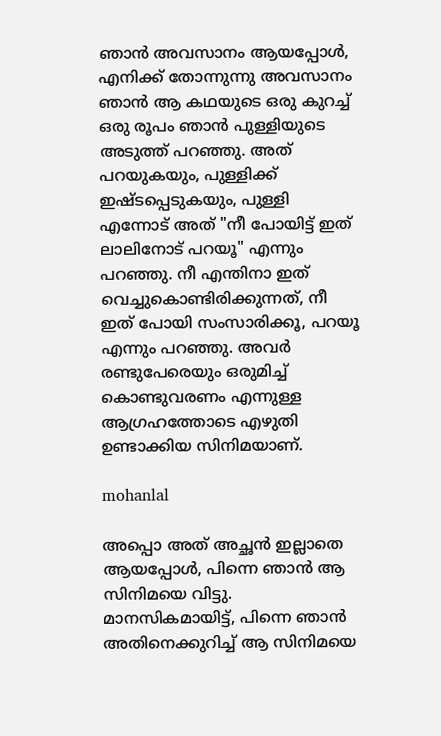ഞാൻ അവസാനം ആയപ്പോൾ, എനിക്ക് തോന്നുന്നു അവസാനം ഞാൻ ആ കഥയുടെ ഒരു കുറച്ച് ഒരു രൂപം ഞാൻ പുള്ളിയുടെ അടുത്ത് പറഞ്ഞു. അത് പറയുകയും, പുള്ളിക്ക് ഇഷ്‌ടപ്പെടുകയും, പുള്ളി എന്നോട് അത് "നീ പോയിട്ട് ഇത് ലാലിനോട് പറയൂ" എന്നും പറഞ്ഞു. നീ എന്തിനാ ഇത് വെച്ചുകൊണ്ടിരിക്കുന്നത്, നീ ഇത് പോയി സംസാരിക്കൂ, പറയൂ എന്നും പറഞ്ഞു. അവർ രണ്ടുപേരെയും ഒരുമിച്ച് കൊണ്ടുവരണം എന്നുള്ള ആഗ്രഹത്തോടെ എഴുതി ഉണ്ടാക്കിയ സിനിമയാണ്.

mohanlal

അപ്പൊ അത് അച്ഛൻ ഇല്ലാതെ ആയപ്പോൾ, പിന്നെ ഞാൻ ആ സിനിമയെ വിട്ടു. മാനസികമായിട്ട്, പിന്നെ ഞാൻ അതിനെക്കുറിച്ച് ആ സിനിമയെ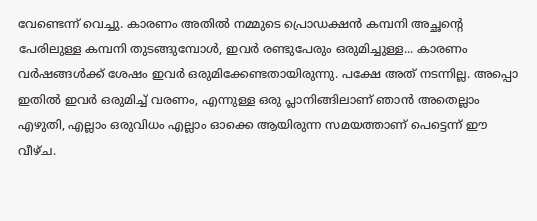വേണ്ടെന്ന് വെച്ചു. കാരണം അതിൽ നമ്മുടെ പ്രൊഡക്ഷൻ കമ്പനി അച്ഛന്റെ പേരിലുള്ള കമ്പനി തുടങ്ങുമ്പോൾ, ഇവർ രണ്ടുപേരും ഒരുമിച്ചുള്ള... കാരണം വർഷങ്ങൾക്ക് ശേഷം ഇവർ ഒരുമിക്കേണ്ടതായിരുന്നു. പക്ഷേ അത് നടന്നില്ല. അപ്പൊ ഇതിൽ ഇവർ ഒരുമിച്ച് വരണം, എന്നുള്ള ഒരു പ്ലാനിങ്ങിലാണ് ഞാൻ അതെല്ലാം എഴുതി, എല്ലാം ഒരുവിധം എല്ലാം ഓക്കെ ആയിരുന്ന സമയത്താണ് പെട്ടെന്ന് ഈ വീഴ്‌ച.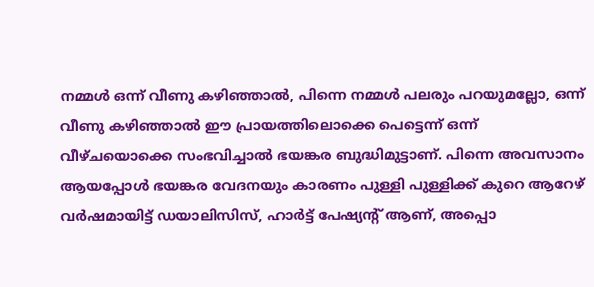നമ്മൾ ഒന്ന് വീണു കഴിഞ്ഞാൽ, പിന്നെ നമ്മൾ പലരും പറയുമല്ലോ, ഒന്ന് വീണു കഴിഞ്ഞാൽ ഈ പ്രായത്തിലൊക്കെ പെട്ടെന്ന് ഒന്ന് വീഴ്‌ചയൊക്കെ സംഭവിച്ചാൽ ഭയങ്കര ബുദ്ധിമുട്ടാണ്. പിന്നെ അവസാനം ആയപ്പോൾ ഭയങ്കര വേദനയും കാരണം പുള്ളി പുള്ളിക്ക് കുറെ ആറേഴ് വർഷമായിട്ട് ഡയാലിസിസ്, ഹാർട്ട് പേഷ്യന്റ് ആണ്, അപ്പൊ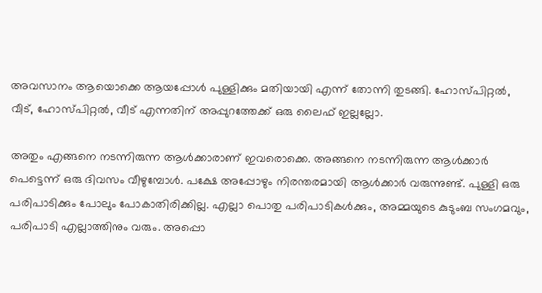അവസാനം ആയൊക്കെ ആയപ്പോൾ പുള്ളിക്കും മതിയായി എന്ന് തോന്നി തുടങ്ങി. ഹോസ്‌പിറ്റൽ, വീട്, ഹോസ്‌പിറ്റൽ, വീട് എന്നതിന് അപ്പുറത്തേക്ക് ഒരു ലൈഫ് ഇല്ലല്ലോ.

അതും എങ്ങനെ നടന്നിരുന്ന ആൾക്കാരാണ് ഇവരൊക്കെ. അങ്ങനെ നടന്നിരുന്ന ആൾക്കാർ പെട്ടെന്ന് ഒരു ദിവസം വീഴുമ്പോൾ. പക്ഷേ അപ്പോഴും നിരന്തരമായി ആൾക്കാർ വരുന്നുണ്ട്. പുള്ളി ഒരു പരിപാടിക്കും പോലും പോകാതിരിക്കില്ല. എല്ലാ പൊതു പരിപാടികൾക്കും, അമ്മയുടെ കുടുംബ സംഗമവും, പരിപാടി എല്ലാത്തിനും വരും. അപ്പൊ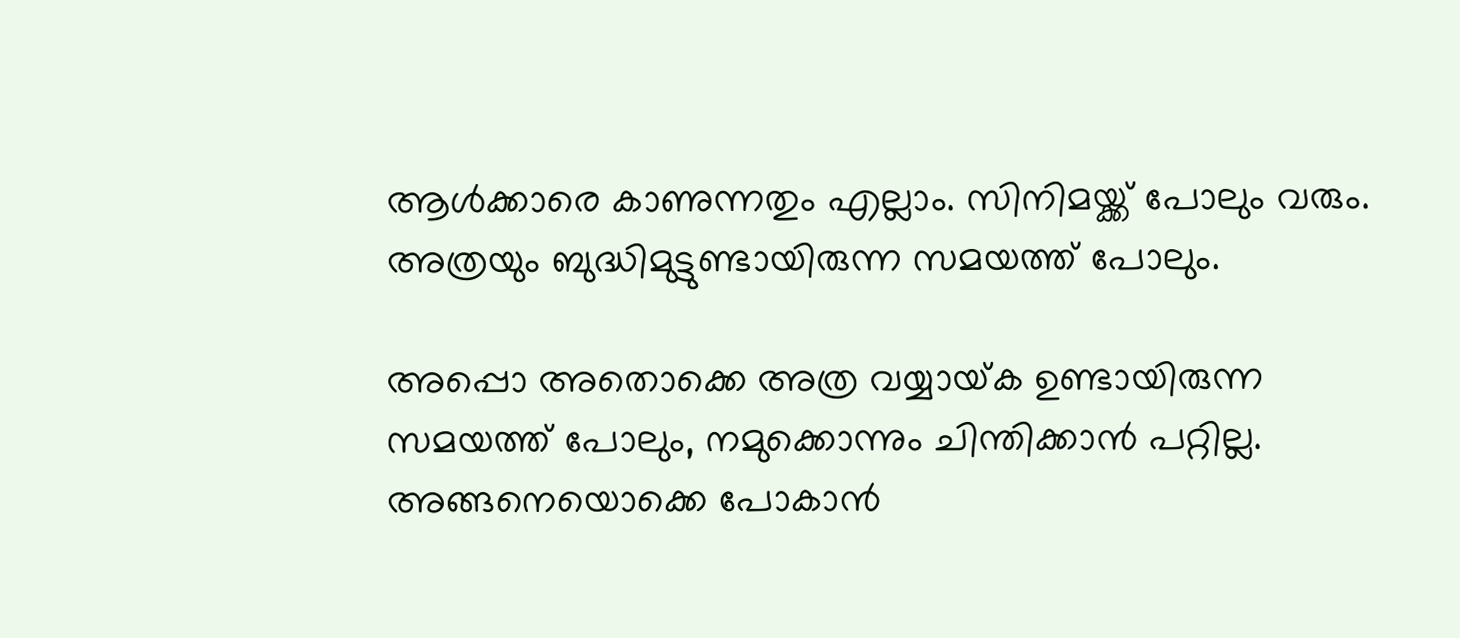ആൾക്കാരെ കാണുന്നതും എല്ലാം. സിനിമയ്ക്ക് പോലും വരും. അത്രയും ബുദ്ധിമുട്ടുണ്ടായിരുന്ന സമയത്ത് പോലും.

അപ്പൊ അതൊക്കെ അത്ര വയ്യായ്‌ക ഉണ്ടായിരുന്ന സമയത്ത് പോലും, നമുക്കൊന്നും ചിന്തിക്കാൻ പറ്റില്ല. അങ്ങനെയൊക്കെ പോകാൻ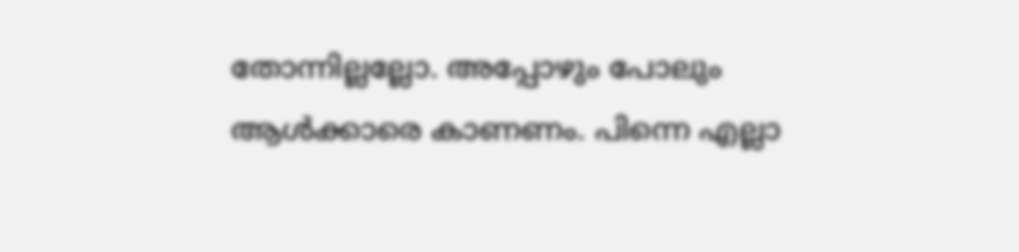തോന്നില്ലല്ലോ. അപ്പോഴും പോലും ആൾക്കാരെ കാണണം. പിന്നെ എല്ലാ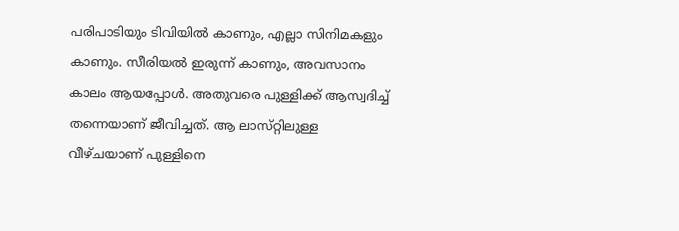പരിപാടിയും ടിവിയിൽ കാണും, എല്ലാ സിനിമകളും കാണും. സീരിയൽ ഇരുന്ന് കാണും, അവസാനം കാലം ആയപ്പോൾ. അതുവരെ പുള്ളിക്ക് ആസ്വദിച്ച് തന്നെയാണ് ജീവിച്ചത്. ആ ലാസ്‌റ്റിലുള്ള വീഴ്‌ചയാണ് പുള്ളിനെ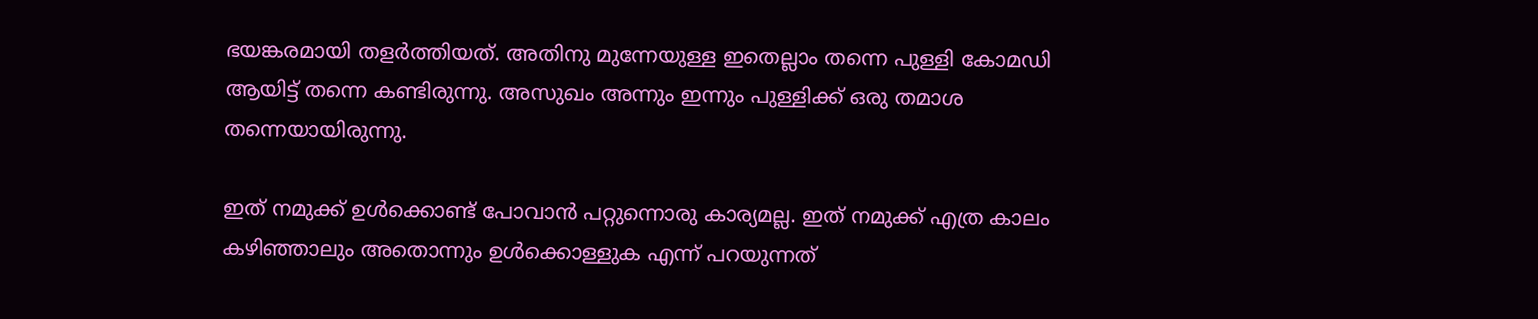ഭയങ്കരമായി തളർത്തിയത്. അതിനു മുന്നേയുള്ള ഇതെല്ലാം തന്നെ പുള്ളി കോമഡി ആയിട്ട് തന്നെ കണ്ടിരുന്നു. അസുഖം അന്നും ഇന്നും പുള്ളിക്ക് ഒരു തമാശ തന്നെയായിരുന്നു.

ഇത് നമുക്ക് ഉൾക്കൊണ്ട് പോവാൻ പറ്റുന്നൊരു കാര്യമല്ല. ഇത് നമുക്ക് എത്ര കാലം കഴിഞ്ഞാലും അതൊന്നും ഉൾക്കൊള്ളുക എന്ന് പറയുന്നത്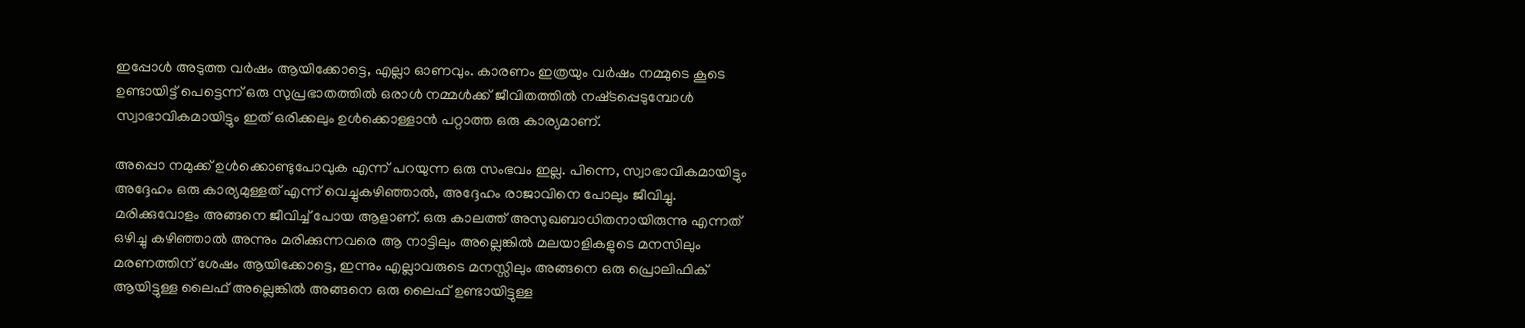ഇപ്പോൾ അടുത്ത വർഷം ആയിക്കോട്ടെ, എല്ലാ ഓണവും. കാരണം ഇത്രയും വർഷം നമ്മുടെ കൂടെ ഉണ്ടായിട്ട് പെട്ടെന്ന് ഒരു സുപ്രഭാതത്തിൽ ഒരാൾ നമ്മൾക്ക് ജീവിതത്തിൽ നഷ്‌ടപ്പെടുമ്പോൾ സ്വാഭാവികമായിട്ടും ഇത് ഒരിക്കലും ഉൾക്കൊള്ളാൻ പറ്റാത്ത ഒരു കാര്യമാണ്.

അപ്പൊ നമുക്ക് ഉൾക്കൊണ്ടുപോവുക എന്ന് പറയുന്ന ഒരു സംഭവം ഇല്ല. പിന്നെ, സ്വാഭാവികമായിട്ടും അദ്ദേഹം ഒരു കാര്യമുള്ളത് എന്ന് വെച്ചുകഴിഞ്ഞാൽ, അദ്ദേഹം രാജാവിനെ പോലും ജീവിച്ചു. മരിക്കുവോളം അങ്ങനെ ജീവിച്ച് പോയ ആളാണ്. ഒരു കാലത്ത് അസുഖബാധിതനായിരുന്നു എന്നത് ഒഴിച്ചു കഴിഞ്ഞാൽ അന്നും മരിക്കുന്നവരെ ആ നാട്ടിലും അല്ലെങ്കിൽ മലയാളികളുടെ മനസിലും മരണത്തിന് ശേഷം ആയിക്കോട്ടെ, ഇന്നും എല്ലാവരുടെ മനസ്സിലും അങ്ങനെ ഒരു പ്രൊലിഫിക് ആയിട്ടുള്ള ലൈഫ് അല്ലെങ്കിൽ അങ്ങനെ ഒരു ലൈഫ് ഉണ്ടായിട്ടുള്ള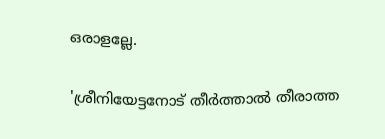ഒരാളല്ലേ.

'ശ്രീനിയേട്ടനോട് തീർത്താൽ തീരാത്ത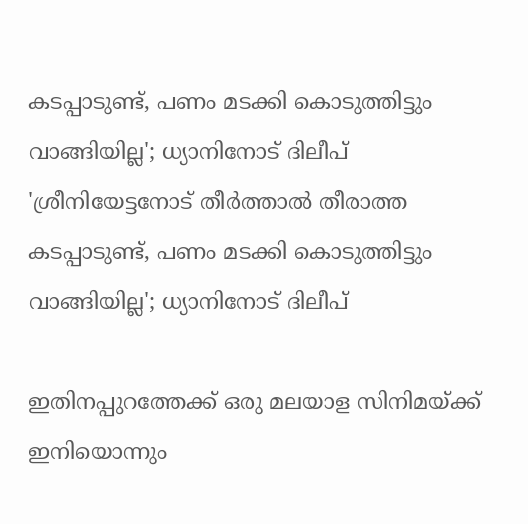കടപ്പാടുണ്ട്, പണം മടക്കി കൊടുത്തിട്ടും വാങ്ങിയില്ല'; ധ്യാനിനോട് ദിലീപ്
'ശ്രീനിയേട്ടനോട് തീർത്താൽ തീരാത്ത കടപ്പാടുണ്ട്, പണം മടക്കി കൊടുത്തിട്ടും വാങ്ങിയില്ല'; ധ്യാനിനോട് ദിലീപ്

ഇതിനപ്പുറത്തേക്ക് ഒരു മലയാള സിനിമയ്ക്ക് ഇനിയൊന്നും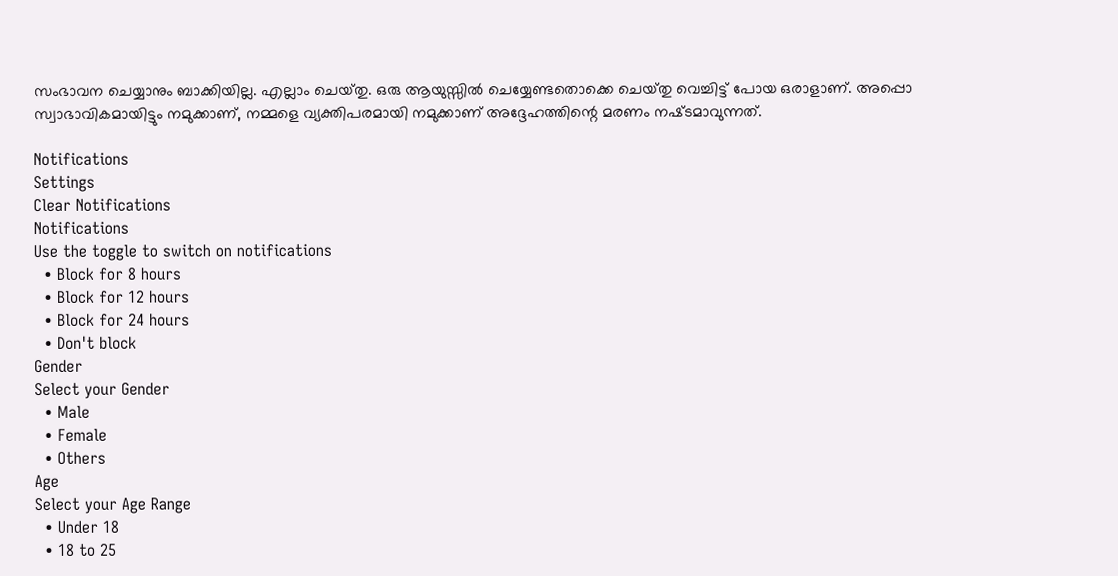സംഭാവന ചെയ്യാനും ബാക്കിയില്ല. എല്ലാം ചെയ്‌തു. ഒരു ആയുസ്സിൽ ചെയ്യേണ്ടതൊക്കെ ചെയ്‌തു വെച്ചിട്ട് പോയ ഒരാളാണ്. അപ്പൊ സ്വാഭാവികമായിട്ടും നമുക്കാണ്, നമ്മളെ വ്യക്തിപരമായി നമുക്കാണ് അദ്ദേഹത്തിന്റെ മരണം നഷ്‌ടമാവുന്നത്.

Notifications
Settings
Clear Notifications
Notifications
Use the toggle to switch on notifications
  • Block for 8 hours
  • Block for 12 hours
  • Block for 24 hours
  • Don't block
Gender
Select your Gender
  • Male
  • Female
  • Others
Age
Select your Age Range
  • Under 18
  • 18 to 25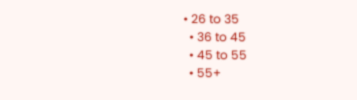• 26 to 35
  • 36 to 45
  • 45 to 55
  • 55+